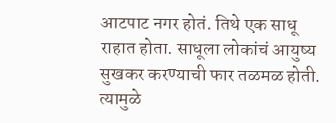आटपाट नगर होतं. तिथे एक साधू राहात होता. साधूला लोकांचं आयुष्य सुखकर करण्याची फार तळमळ होती. त्यामुळे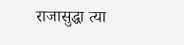राजासुद्धा त्या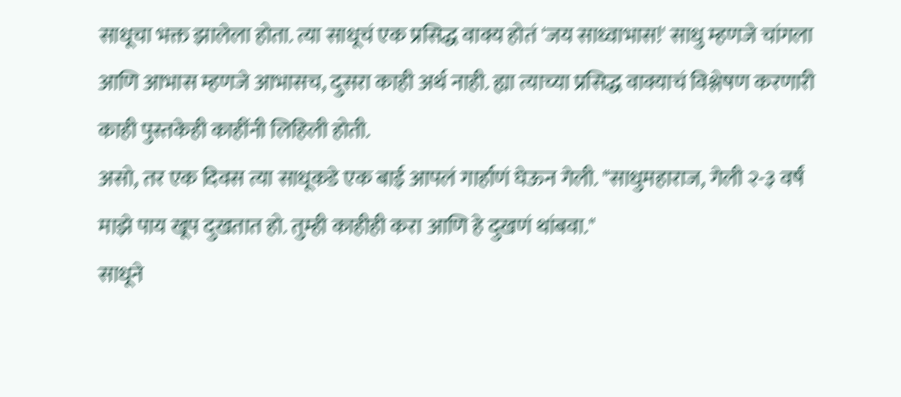साधूचा भक्त झालेला होता. त्या साधूचं एक प्रसिद्ध वाक्य होतं 'जय साध्वाभास!' साधु म्हणजे चांगला आणि आभास म्हणजे आभासच, दुसरा काही अर्थ नाही. ह्या त्याच्या प्रसिद्ध वाक्याचं विश्लेषण करणारी काही पुस्तकेही काहींनी लिहिली होती.
असो, तर एक दिवस त्या साधूकडे एक बाई आपलं गार्हाणं घेऊन गेली. "साधुमहाराज, गेली २-३ वर्षं माझे पाय खूप दुखतात हो. तुम्ही काहीही करा आणि हे दुखणं थांबवा."
साधूने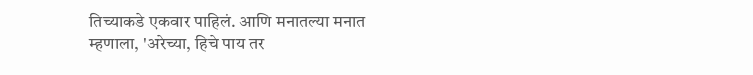तिच्याकडे एकवार पाहिलं. आणि मनातल्या मनात म्हणाला, 'अरेच्या, हिचे पाय तर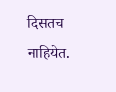दिसतच नाहियेत.